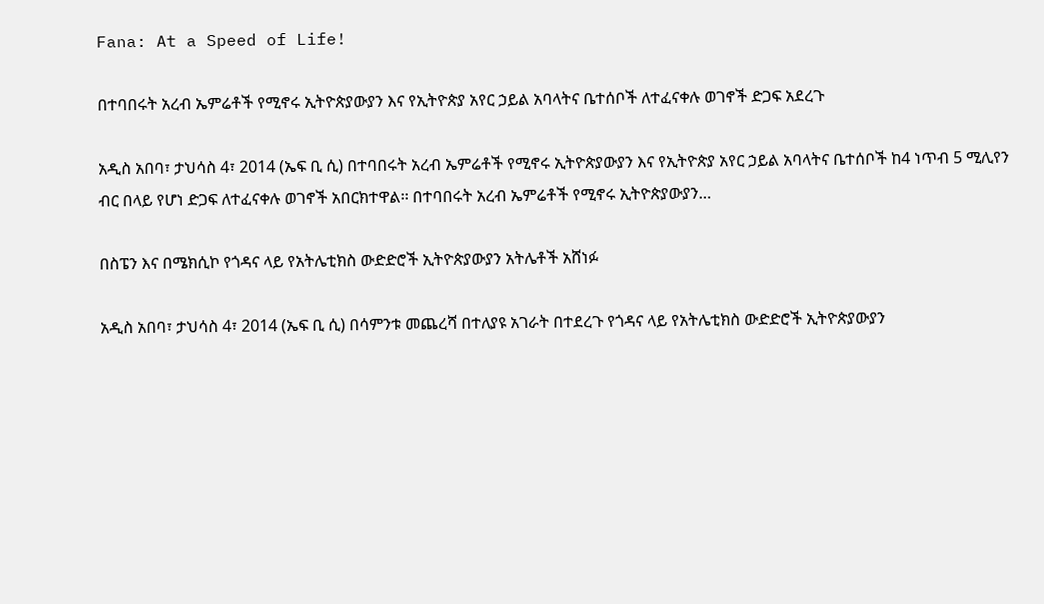Fana: At a Speed of Life!

በተባበሩት አረብ ኤምሬቶች የሚኖሩ ኢትዮጵያውያን እና የኢትዮጵያ አየር ኃይል አባላትና ቤተሰቦች ለተፈናቀሉ ወገኖች ድጋፍ አደረጉ

አዲስ አበባ፣ ታህሳስ 4፣ 2014 (ኤፍ ቢ ሲ) በተባበሩት አረብ ኤምሬቶች የሚኖሩ ኢትዮጵያውያን እና የኢትዮጵያ አየር ኃይል አባላትና ቤተሰቦች ከ4 ነጥብ 5 ሚሊየን ብር በላይ የሆነ ድጋፍ ለተፈናቀሉ ወገኖች አበርክተዋል፡፡ በተባበሩት አረብ ኤምሬቶች የሚኖሩ ኢትዮጵያውያን…

በስፔን እና በሜክሲኮ የጎዳና ላይ የአትሌቲክስ ውድድሮች ኢትዮጵያውያን አትሌቶች አሸነፉ

አዲስ አበባ፣ ታህሳስ 4፣ 2014 (ኤፍ ቢ ሲ) በሳምንቱ መጨረሻ በተለያዩ አገራት በተደረጉ የጎዳና ላይ የአትሌቲክስ ውድድሮች ኢትዮጵያውያን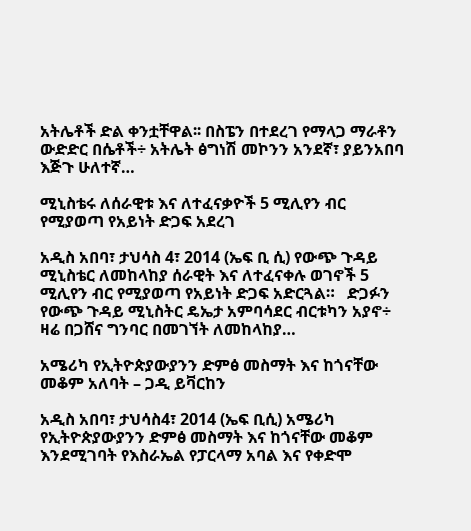አትሌቶች ድል ቀንቷቸዋል፡፡ በስፔን በተደረገ የማላጋ ማራቶን ውድድር በሴቶች÷ አትሌት ፅግነሽ መኮንን አንደኛ፣ ያይንአበባ እጅጉ ሁለተኛ…

ሚኒስቴሩ ለሰራዊቱ እና ለተፈናቃዮች 5 ሚሊየን ብር የሚያወጣ የአይነት ድጋፍ አደረገ

አዲስ አበባ፣ ታህሳስ 4፣ 2014 (ኤፍ ቢ ሲ) የውጭ ጉዳይ ሚኒስቴር ለመከላከያ ሰራዊት እና ለተፈናቀሉ ወገኖች 5 ሚሊየን ብር የሚያወጣ የአይነት ድጋፍ አድርጓል።   ድጋፉን የውጭ ጉዳይ ሚኒስትር ዴኤታ አምባሳደር ብርቱካን አያኖ÷ ዛሬ በጋሸና ግንባር በመገኘት ለመከላከያ…

አሜሪካ የኢትዮጵያውያንን ድምፅ መስማት እና ከጎናቸው መቆም አለባት – ጋዲ ይቫርከን

አዲስ አበባ፣ ታህሳስ4፣ 2014 (ኤፍ ቢሲ) አሜሪካ የኢትዮጵያውያንን ድምፅ መስማት እና ከጎናቸው መቆም እንደሚገባት የእስራኤል የፓርላማ አባል እና የቀድሞ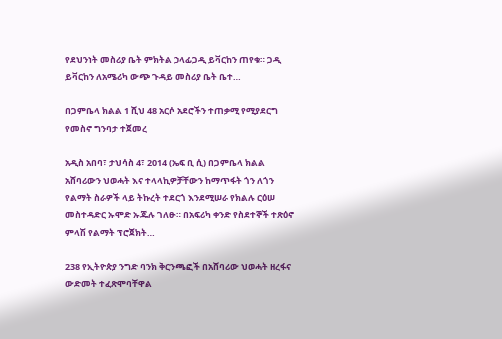የደህንነት መስሪያ ቤት ምክትል ኃላፊጋዲ ይቫርከን ጠየቁ። ጋዲ ይቫርከን ለአሜሪካ ውጭ ጉዳይ መስሪያ ቤት ቤተ…

በጋምቤላ ክልል 1 ሺህ 48 አርሶ አደሮችን ተጠቃሚ የሚያደርግ የመስኖ ግንባታ ተጀመረ

አዲስ አበባ፣ ታህሳስ 4፣ 2014 (ኤፍ ቢ ሲ) በጋምቤላ ክልል አሸባሪውን ህወሓት እና ተላላኪዎቻቸውን ከማጥፋት ጎን ለጎን የልማት ስራዎች ላይ ትኩረት ተደርጎ እንደሚሠራ የክልሉ ርዕሠ መስተዳድር ኡሞድ ኡጁሉ ገለፁ። በአፍሪካ ቀንድ የስደተኞች ተጽዕኖ ምላሽ የልማት ፕሮጀክት…

238 የኢትዮጵያ ንግድ ባንክ ቅርንጫፎች በአሸባሪው ህወሓት ዘረፋና ውድመት ተፈጽሞባቸዋል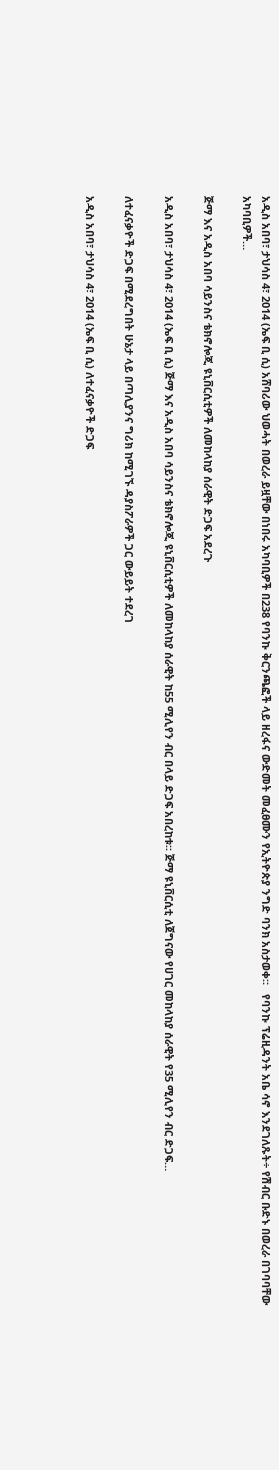አዲስ አበባ፣ ታህሳስ 4፣ 2014 (ኤፍ ቢ ሲ) አሸባሪው ህወሓት በወረራ ይዟቸው በነበሩ አካባቢዎች በ238 የባንኩ ቅርንጫፎች ላይ ዘረፋና ውድመት መፈፀሙን የኢትዮጵያ ንግድ ባንክ አስታወቀ።   የባንኩ ፕሬዚዳንት አቤ ሳኖ እንደገለጹት÷ የሽብር ቡድኑ በወረራ በገባባቸው አካባቢዎች…

ጅማ እና አዲስ አበባ ሳይንስና ቴክኖሎጂ ዩኒቨርሲቲዎች ለመከላከያ ሰራዊት ድጋፍ አደረጉ

አዲስ አበባ፣ ታህሳስ 4፣ 2014 (ኤፍ ቢ ሲ) ጅማ እና አዲስ አበባ ሳይንስና ቴክኖሎጂ ዩኒቨርሲቲዎች ለመከላከያ ሰራዊት ከ55 ሚሊየን ብር በላይ ድጋፍ አበረከቱ፡፡ ጅማ ዩኒቨርሲቲ ለጀግናው የሀገር መከላከያ ሰራዊት የ35 ሚሊየን ብር ድጋፍ…

ለተፈናቃዮች ድጋፍ በሚደረግበት ሁኔታ ላይ በጣሊያንና ግሪክ ከሚገኙ ዳያስፖራዎች ጋር ውይይት ተደረገ

አዲስ አበባ፣ ታህሳስ 4፣ 2014 (ኤፍ ቢ ሲ) ለተፈናቃዮች ድጋፍ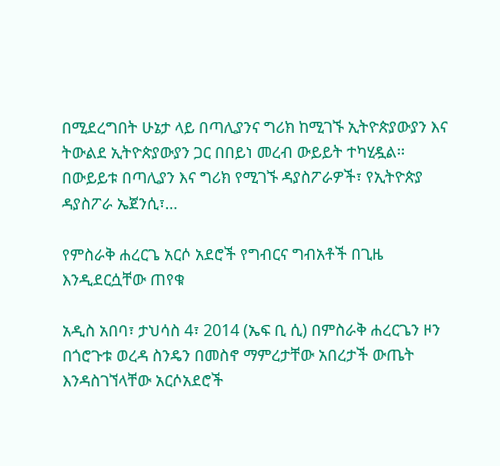በሚደረግበት ሁኔታ ላይ በጣሊያንና ግሪክ ከሚገኙ ኢትዮጵያውያን እና ትውልደ ኢትዮጵያውያን ጋር በበይነ መረብ ውይይት ተካሂዷል፡፡   በውይይቱ በጣሊያን እና ግሪክ የሚገኙ ዳያስፖራዎች፣ የኢትዮጵያ ዳያስፖራ ኤጀንሲ፣…

የምስራቅ ሐረርጌ አርሶ አደሮች የግብርና ግብአቶች በጊዜ እንዲደርሷቸው ጠየቁ

አዲስ አበባ፣ ታህሳስ 4፣ 2014 (ኤፍ ቢ ሲ) በምስራቅ ሐረርጌን ዞን በጎሮጉቱ ወረዳ ስንዴን በመስኖ ማምረታቸው አበረታች ውጤት እንዳስገኘላቸው አርሶአደሮች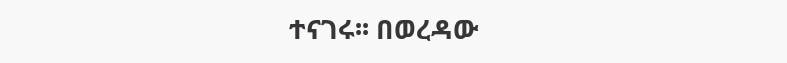ተናገሩ፡፡ በወረዳው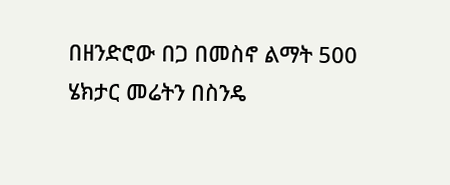በዘንድሮው በጋ በመስኖ ልማት 500 ሄክታር መሬትን በስንዴ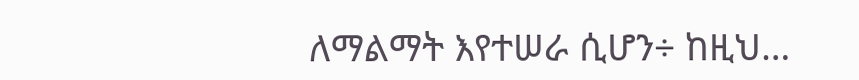ለማልማት እየተሠራ ሲሆን÷ ከዚህ…